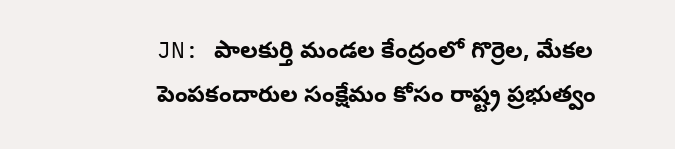JN: పాలకుర్తి మండల కేంద్రంలో గొర్రెల, మేకల పెంపకందారుల సంక్షేమం కోసం రాష్ట్ర ప్రభుత్వం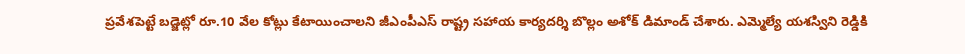ప్రవేశపెట్టే బడ్జెట్లో రూ.10 వేల కోట్లు కేటాయించాలని జీఎంపీఎస్ రాష్ట్ర సహాయ కార్యదర్శి బొల్లం అశోక్ డిమాండ్ చేశారు. ఎమ్మెల్యే యశస్విని రెడ్డికి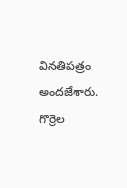వినతిపత్రం అందజేశారు. గొర్రెల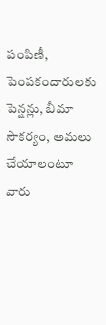పంపిణీ, పెంపకందారులకు పెన్షన్లు, బీమా సౌకర్యం, అమలు చేయాలంటూ వారు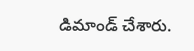డిమాండ్ చేశారు.